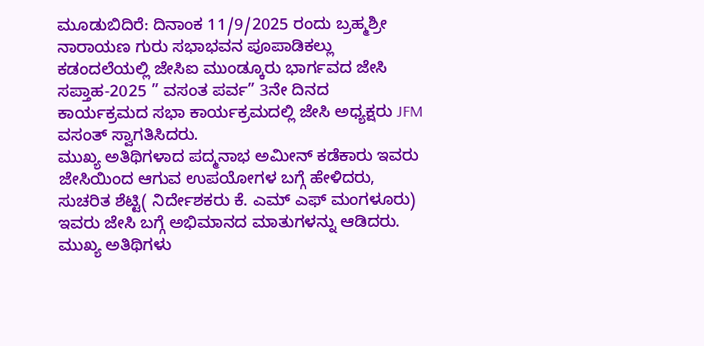ಮೂಡುಬಿದಿರೆ: ದಿನಾಂಕ 11/9/2025 ರಂದು ಬ್ರಹ್ಮಶ್ರೀ ನಾರಾಯಣ ಗುರು ಸಭಾಭವನ ಪೂಪಾಡಿಕಲ್ಲು ಕಡಂದಲೆಯಲ್ಲಿ ಜೇಸಿಐ ಮುಂಡ್ಕೂರು ಭಾರ್ಗವದ ಜೇಸಿ ಸಪ್ತಾಹ-2025 ” ವಸಂತ ಪರ್ವ” 3ನೇ ದಿನದ ಕಾರ್ಯಕ್ರಮದ ಸಭಾ ಕಾರ್ಯಕ್ರಮದಲ್ಲಿ ಜೇಸಿ ಅಧ್ಯಕ್ಷರು JFM ವಸಂತ್ ಸ್ವಾಗತಿಸಿದರು.
ಮುಖ್ಯ ಅತಿಥಿಗಳಾದ ಪದ್ಮನಾಭ ಅಮೀನ್ ಕಡೆಕಾರು ಇವರು ಜೇಸಿಯಿಂದ ಆಗುವ ಉಪಯೋಗಳ ಬಗ್ಗೆ ಹೇಳಿದರು, ಸುಚರಿತ ಶೆಟ್ಟಿ( ನಿರ್ದೇಶಕರು ಕೆ. ಎಮ್ ಎಫ್ ಮಂಗಳೂರು) ಇವರು ಜೇಸಿ ಬಗ್ಗೆ ಅಭಿಮಾನದ ಮಾತುಗಳನ್ನು ಆಡಿದರು. ಮುಖ್ಯ ಅತಿಥಿಗಳು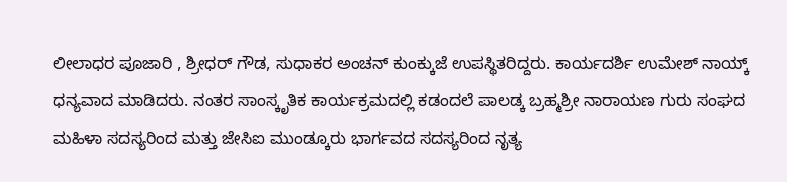ಲೀಲಾಧರ ಪೂಜಾರಿ , ಶ್ರೀಧರ್ ಗೌಡ, ಸುಧಾಕರ ಅಂಚನ್ ಕುಂಕ್ಕುಜೆ ಉಪಸ್ಥಿತರಿದ್ದರು. ಕಾರ್ಯದರ್ಶಿ ಉಮೇಶ್ ನಾಯ್ಕ್ ಧನ್ಯವಾದ ಮಾಡಿದರು. ನಂತರ ಸಾಂಸ್ಕೃತಿಕ ಕಾರ್ಯಕ್ರಮದಲ್ಲಿ ಕಡಂದಲೆ ಪಾಲಡ್ಕ ಬ್ರಹ್ಮಶ್ರೀ ನಾರಾಯಣ ಗುರು ಸಂಘದ ಮಹಿಳಾ ಸದಸ್ಯರಿಂದ ಮತ್ತು ಜೇಸಿಐ ಮುಂಡ್ಕೂರು ಭಾರ್ಗವದ ಸದಸ್ಯರಿಂದ ನೃತ್ಯ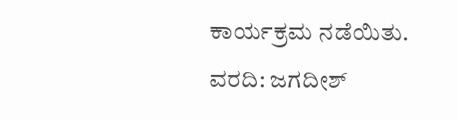ಕಾರ್ಯಕ್ರಮ ನಡೆಯಿತು.
ವರದಿ: ಜಗದೀಶ್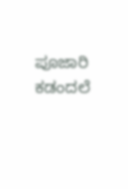ಪೂಜಾರಿ ಕಡಂದಲೆ